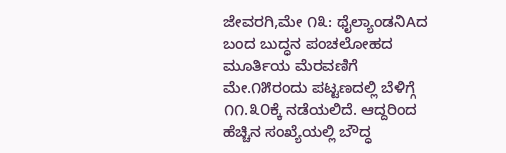ಜೇವರಗಿ,ಮೇ ೧೩: ಥೈಲ್ಯಾಂಡನಿAದ ಬಂದ ಬುದ್ಧನ ಪಂಚಲೋಹದ ಮೂರ್ತಿಯ ಮೆರವಣಿಗೆ ಮೇ.೧೫ರಂದು ಪಟ್ಟಣದಲ್ಲಿ ಬೆಳಿಗ್ಗೆ ೧೧.೩೦ಕ್ಕೆ ನಡೆಯಲಿದೆ. ಆದ್ದರಿಂದ ಹೆಚ್ಚಿನ ಸಂಖ್ಯೆಯಲ್ಲಿ ಬೌದ್ಧ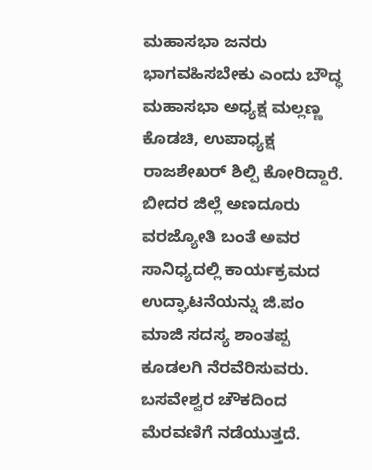ಮಹಾಸಭಾ ಜನರು ಭಾಗವಹಿಸಬೇಕು ಎಂದು ಬೌದ್ಧ ಮಹಾಸಭಾ ಅಧ್ಯಕ್ಷ ಮಲ್ಲಣ್ಣ ಕೊಡಚಿ, ಉಪಾಧ್ಯಕ್ಷ ರಾಜಶೇಖರ್ ಶಿಲ್ಪಿ ಕೋರಿದ್ದಾರೆ. ಬೀದರ ಜಿಲ್ಲೆ ಅಣದೂರು ವರಜ್ಯೋತಿ ಬಂತೆ ಅವರ ಸಾನಿಧ್ಯದಲ್ಲಿ ಕಾರ್ಯಕ್ರಮದ ಉದ್ಘಾಟನೆಯನ್ನು ಜಿ.ಪಂ ಮಾಜಿ ಸದಸ್ಯ ಶಾಂತಪ್ಪ ಕೂಡಲಗಿ ನೆರವೆರಿಸುವರು. ಬಸವೇಶ್ವರ ಚೌಕದಿಂದ ಮೆರವಣಿಗೆ ನಡೆಯುತ್ತದೆ.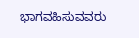ಭಾಗವಹಿಸುವವರು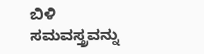ಬಿಳಿ ಸಮವಸ್ತ್ರವನ್ನು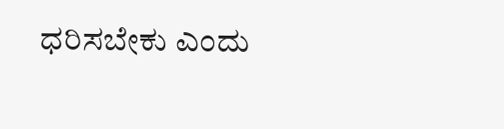ಧರಿಸಬೇಕು ಎಂದು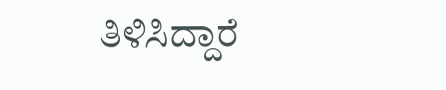ತಿಳಿಸಿದ್ದಾರೆ